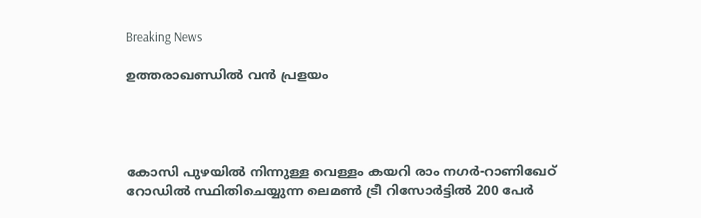Breaking News

ഉത്തരാഖണ്ഡിൽ വൻ പ്രളയം




കോസി പുഴയില്‍ നിന്നുള്ള വെള്ളം കയറി രാം നഗര്‍-റാണിഖേഠ് റോഡില്‍ സ്ഥിതിചെയ്യുന്ന ലെമണ്‍ ട്രീ റിസോര്‍ട്ടില്‍ 200 പേര്‍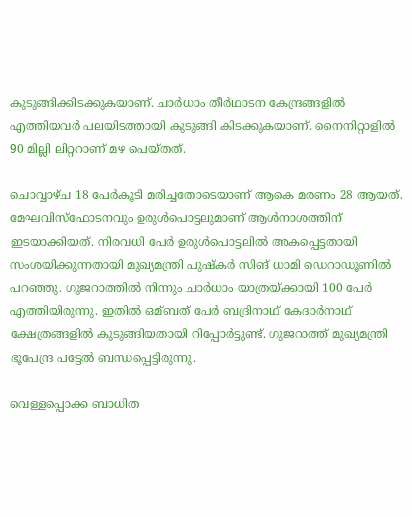കുടുങ്ങിക്കിടക്കുകയാണ്. ചാര്‍ധാം തീര്‍ഥാടന കേന്ദ്രങ്ങളില്‍ എത്തിയവര്‍ പലയിടത്തായി കുടുങ്ങി കിടക്കുകയാണ്. നൈനിറ്റാളില്‍ 90 മില്ലി ലിറ്ററാണ് മഴ പെയ്തത്.

ചൊവ്വാഴ്ച 18 പേര്‍കൂടി മരിച്ചതോടെയാണ് ആകെ മരണം 28 ആയത്. മേഘവിസ്ഫോടനവും ഉരുള്‍പൊട്ടലുമാണ് ആള്‍നാശത്തിന് ഇടയാക്കിയത്. നിരവധി പേര്‍ ഉരുള്‍പൊട്ടലില്‍ അകപ്പെട്ടതായി സംശയിക്കുന്നതായി മുഖ്യമന്ത്രി പുഷ്കര്‍ സിങ് ധാമി ഡെറാഡൂണില്‍ പറഞ്ഞു. ഗുജറാത്തില്‍ നിന്നും ചാര്‍ധാം യാത്രയ്ക്കായി 100 പേര്‍ എത്തിയിരുന്നു. ഇതില്‍ ഒമ്ബത് പേര്‍ ബദ്രിനാഥ് കേദാര്‍നാഥ് ക്ഷേത്രങ്ങളില്‍ കുടുങ്ങിയതായി റിപ്പോര്‍ട്ടുണ്ട്. ഗുജറാത്ത് മുഖ്യമന്ത്രി ഭൂപേന്ദ്ര പട്ടേല്‍ ബന്ധപ്പെട്ടിരുന്നു.

വെള്ളപ്പൊക്ക ബാധിത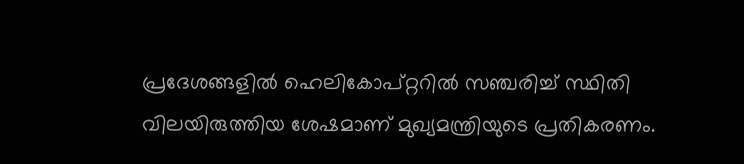പ്രദേശങ്ങളില്‍ ഹെലികോപ്റ്ററില്‍ സഞ്ചരിച്ച്‌ സ്ഥിതി വിലയിരുത്തിയ ശേഷമാണ് മുഖ്യമന്ത്രിയുടെ പ്രതികരണം.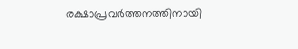രക്ഷാപ്രവര്‍ത്തനത്തിനായി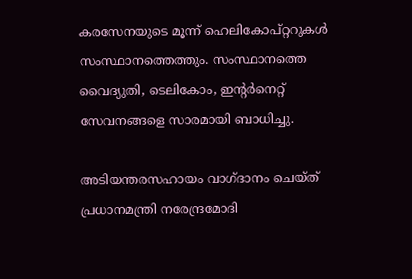കരസേനയുടെ മൂന്ന് ഹെലികോപ്റ്ററുകള്‍ സംസ്ഥാനത്തെത്തും. സംസ്ഥാനത്തെ വൈദ്യുതി, ടെലികോം, ഇന്‍റര്‍നെറ്റ് സേവനങ്ങളെ സാരമായി ബാധിച്ചു.

അടിയന്തരസഹായം വാഗ്ദാനം ചെയ്ത് പ്രധാനമന്ത്രി നരേന്ദ്രമോദി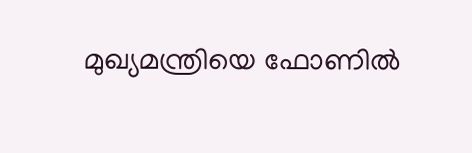മുഖ്യമന്ത്രിയെ ഫോണില്‍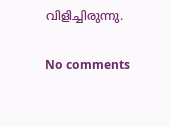വിളിച്ചിരുന്നു.

No comments